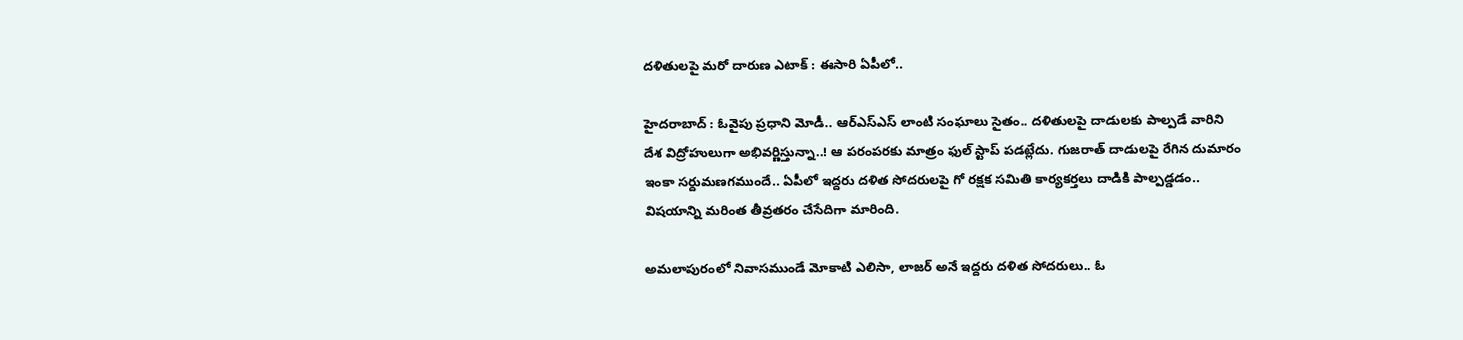దళితులపై మరో దారుణ ఎటాక్ : ఈసారి ఏపీలో..

హైదరాబాద్ : ఓవైపు ప్రధాని మోడీ.. ఆర్ఎస్ఎస్ లాంటి సంఘాలు సైతం.. దళితులపై దాడులకు పాల్పడే వారిని దేశ విద్రోహులుగా అభివర్ణిస్తున్నా..! ఆ పరంపరకు మాత్రం ఫుల్ స్టాప్ పడట్లేదు. గుజరాత్ దాడులపై రేగిన దుమారం ఇంకా సర్దుమణగముందే.. ఏపీలో ఇద్దరు దళిత సోదరులపై గో రక్షక సమితి కార్యకర్తలు దాడికి పాల్పడ్డడం.. విషయాన్ని మరింత తీవ్రతరం చేసేదిగా మారింది.

అమలాపురంలో నివాసముండే మోకాటి ఎలిసా, లాజర్ అనే ఇద్దరు దళిత సోదరులు.. ఓ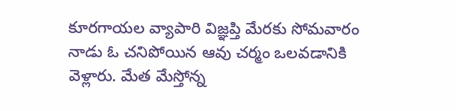కూరగాయల వ్యాపారి విజ్ఞప్తి మేరకు సోమవారం నాడు ఓ చనిపోయిన ఆవు చర్మం ఒలవడానికి వెళ్లారు. మేత మేస్తోన్న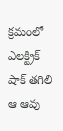క్రమంలో ఎలక్ట్రిక్ షాక్ తగిలి ఆ ఆవు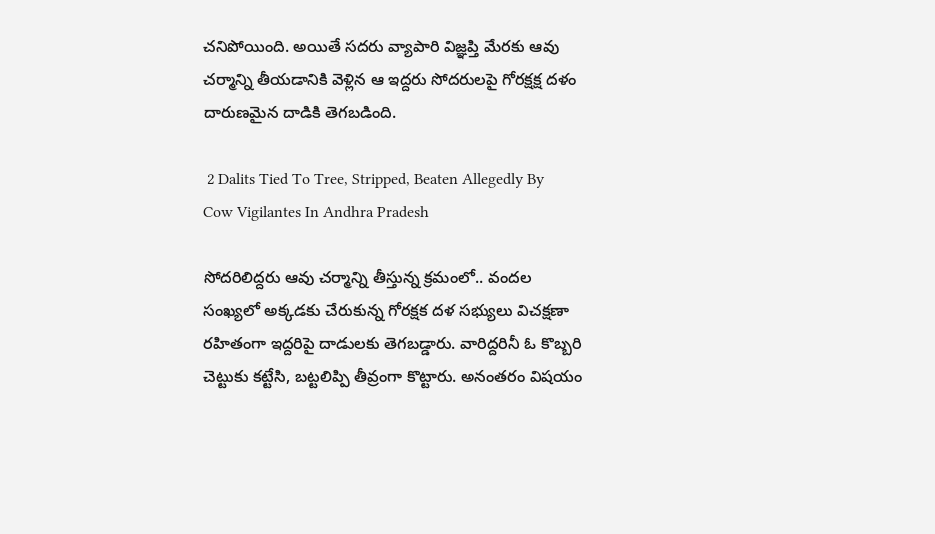చనిపోయింది. అయితే సదరు వ్యాపారి విజ్ఞప్తి మేరకు ఆవు చర్మాన్ని తీయడానికి వెళ్లిన ఆ ఇద్దరు సోదరులపై గోరక్షక్ష దళం దారుణమైన దాడికి తెగబడింది.

 2 Dalits Tied To Tree, Stripped, Beaten Allegedly By Cow Vigilantes In Andhra Pradesh

సోదరిలిద్దరు ఆవు చర్మాన్ని తీస్తున్న క్రమంలో.. వందల సంఖ్యలో అక్కడకు చేరుకున్న గోరక్షక దళ సభ్యులు విచక్షణా రహితంగా ఇద్దరిపై దాడులకు తెగబడ్డారు. వారిద్దరినీ ఓ కొబ్బరి చెట్టుకు కట్టేసి, బట్టలిప్పి తీవ్రంగా కొట్టారు. అనంతరం విషయం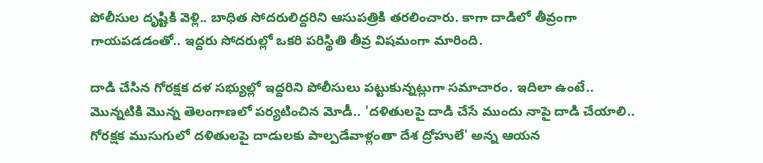పోలీసుల దృష్టికి వెళ్లి.. బాధిత సోదరులిద్దరిని ఆసుపత్రికి తరలించారు. కాగా దాడిలో తీవ్రంగా గాయపడడంతో.. ఇద్దరు సోదరుల్లో ఒకరి పరిస్థితి తీవ్ర విషమంగా మారింది.

దాడి చేసిన గోరక్షక దళ సభ్యుల్లో ఇద్దరిని పోలీసులు పట్టుకున్నట్లుగా సమాచారం. ఇదిలా ఉంటే.. మొన్నటికి మొన్న తెలంగాణలో పర్యటించిన మోడీ.. 'దళితులపై దాడి చేసే ముందు నాపై దాడి చేయాలి.. గోరక్షక ముసుగులో దళితులపై దాడులకు పాల్పడేవాళ్లంతా దేశ ద్రోహులే' అన్న ఆయన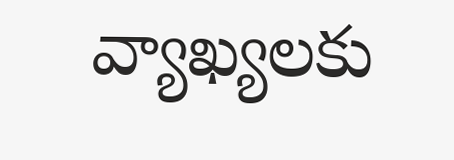వ్యాఖ్యలకు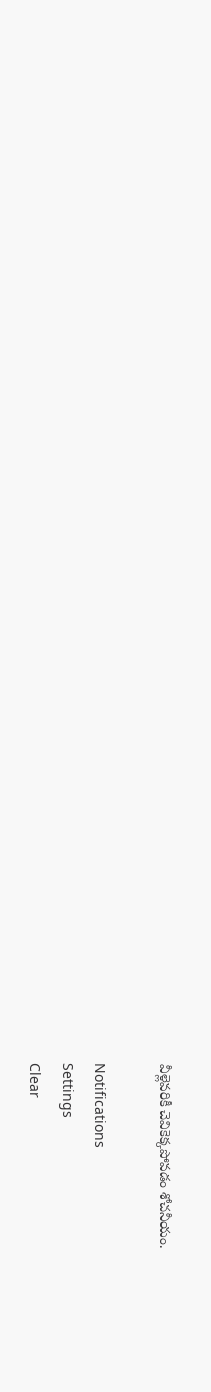వీళ్లెవరికీ చెవికెక్కపోవడం శోచనీయం.

Notifications
Settings
Clear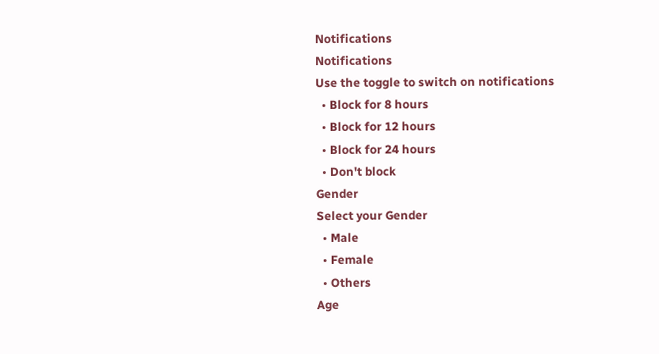Notifications
Notifications
Use the toggle to switch on notifications
  • Block for 8 hours
  • Block for 12 hours
  • Block for 24 hours
  • Don't block
Gender
Select your Gender
  • Male
  • Female
  • Others
Age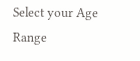Select your Age Range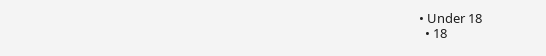• Under 18
  • 18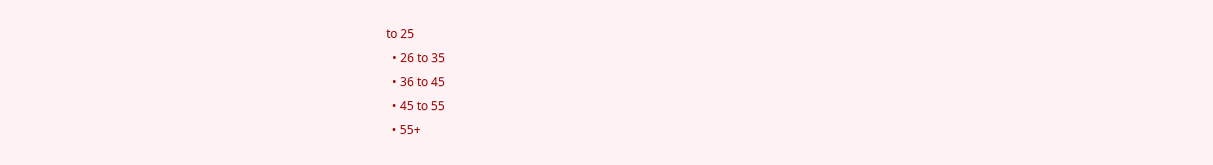to 25
  • 26 to 35
  • 36 to 45
  • 45 to 55
  • 55+